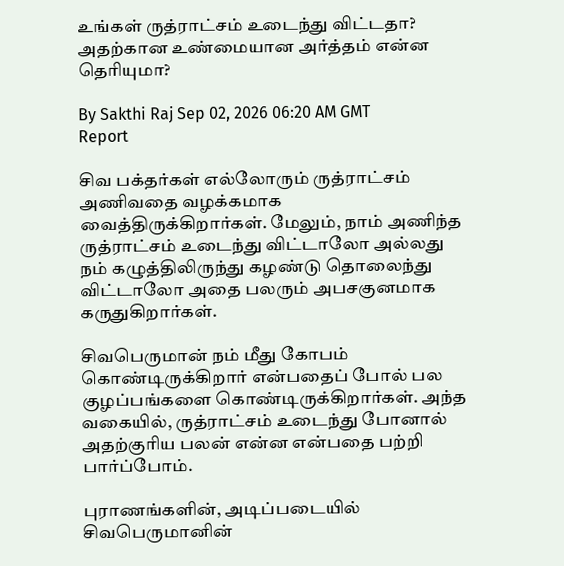உங்கள் ருத்ராட்சம் உடைந்து விட்டதா? அதற்கான உண்மையான அர்த்தம் என்ன தெரியுமா?

By Sakthi Raj Sep 02, 2026 06:20 AM GMT
Report

சிவ பக்தர்கள் எல்லோரும் ருத்ராட்சம் அணிவதை வழக்கமாக வைத்திருக்கிறார்கள். மேலும், நாம் அணிந்த ருத்ராட்சம் உடைந்து விட்டாலோ அல்லது நம் கழுத்திலிருந்து கழண்டு தொலைந்து விட்டாலோ அதை பலரும் அபசகுனமாக கருதுகிறார்கள்.

சிவபெருமான் நம் மீது கோபம் கொண்டிருக்கிறார் என்பதைப் போல் பல குழப்பங்களை கொண்டிருக்கிறார்கள். அந்த வகையில், ருத்ராட்சம் உடைந்து போனால் அதற்குரிய பலன் என்ன என்பதை பற்றி பார்ப்போம்.

புராணங்களின், அடிப்படையில் சிவபெருமானின்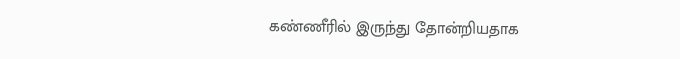கண்ணீரில் இருந்து தோன்றியதாக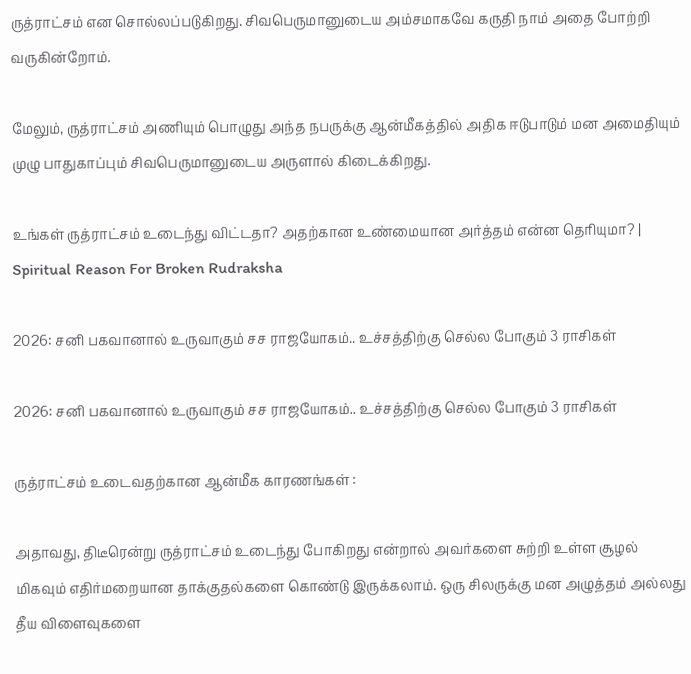ருத்ராட்சம் என சொல்லப்படுகிறது. சிவபெருமானுடைய அம்சமாகவே கருதி நாம் அதை போற்றி வருகின்றோம்.

மேலும், ருத்ராட்சம் அணியும் பொழுது அந்த நபருக்கு ஆன்மீகத்தில் அதிக ஈடுபாடும் மன அமைதியும் முழு பாதுகாப்பும் சிவபெருமானுடைய அருளால் கிடைக்கிறது.

உங்கள் ருத்ராட்சம் உடைந்து விட்டதா? அதற்கான உண்மையான அர்த்தம் என்ன தெரியுமா? | Spiritual Reason For Broken Rudraksha

2026: சனி பகவானால் உருவாகும் சச ராஜயோகம்.. உச்சத்திற்கு செல்ல போகும் 3 ராசிகள்

2026: சனி பகவானால் உருவாகும் சச ராஜயோகம்.. உச்சத்திற்கு செல்ல போகும் 3 ராசிகள்

ருத்ராட்சம் உடைவதற்கான ஆன்மீக காரணங்கள் :

அதாவது, திடீரென்று ருத்ராட்சம் உடைந்து போகிறது என்றால் அவர்களை சுற்றி உள்ள சூழல் மிகவும் எதிர்மறையான தாக்குதல்களை கொண்டு இருக்கலாம். ஒரு சிலருக்கு மன அழுத்தம் அல்லது தீய விளைவுகளை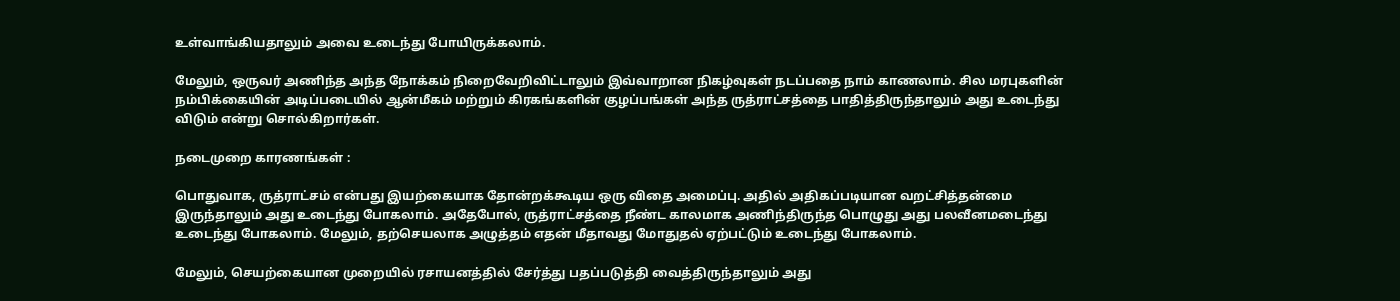உள்வாங்கியதாலும் அவை உடைந்து போயிருக்கலாம்.

மேலும், ஒருவர் அணிந்த அந்த நோக்கம் நிறைவேறிவிட்டாலும் இவ்வாறான நிகழ்வுகள் நடப்பதை நாம் காணலாம். சில மரபுகளின் நம்பிக்கையின் அடிப்படையில் ஆன்மீகம் மற்றும் கிரகங்களின் குழப்பங்கள் அந்த ருத்ராட்சத்தை பாதித்திருந்தாலும் அது உடைந்து விடும் என்று சொல்கிறார்கள்.

நடைமுறை காரணங்கள் :

பொதுவாக, ருத்ராட்சம் என்பது இயற்கையாக தோன்றக்கூடிய ஒரு விதை அமைப்பு. அதில் அதிகப்படியான வறட்சித்தன்மை இருந்தாலும் அது உடைந்து போகலாம். அதேபோல், ருத்ராட்சத்தை நீண்ட காலமாக அணிந்திருந்த பொழுது அது பலவீனமடைந்து உடைந்து போகலாம். மேலும், தற்செயலாக அழுத்தம் எதன் மீதாவது மோதுதல் ஏற்பட்டும் உடைந்து போகலாம்.

மேலும், செயற்கையான முறையில் ரசாயனத்தில் சேர்த்து பதப்படுத்தி வைத்திருந்தாலும் அது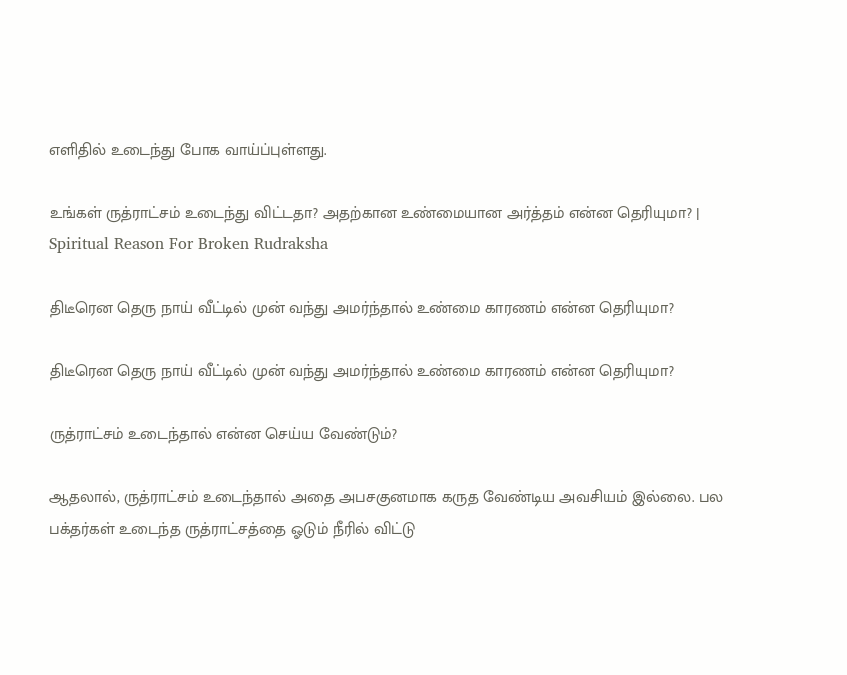எளிதில் உடைந்து போக வாய்ப்புள்ளது.

உங்கள் ருத்ராட்சம் உடைந்து விட்டதா? அதற்கான உண்மையான அர்த்தம் என்ன தெரியுமா? | Spiritual Reason For Broken Rudraksha

திடீரென தெரு நாய் வீட்டில் முன் வந்து அமர்ந்தால் உண்மை காரணம் என்ன தெரியுமா?

திடீரென தெரு நாய் வீட்டில் முன் வந்து அமர்ந்தால் உண்மை காரணம் என்ன தெரியுமா?

ருத்ராட்சம் உடைந்தால் என்ன செய்ய வேண்டும்?

ஆதலால், ருத்ராட்சம் உடைந்தால் அதை அபசகுனமாக கருத வேண்டிய அவசியம் இல்லை. பல பக்தர்கள் உடைந்த ருத்ராட்சத்தை ஓடும் நீரில் விட்டு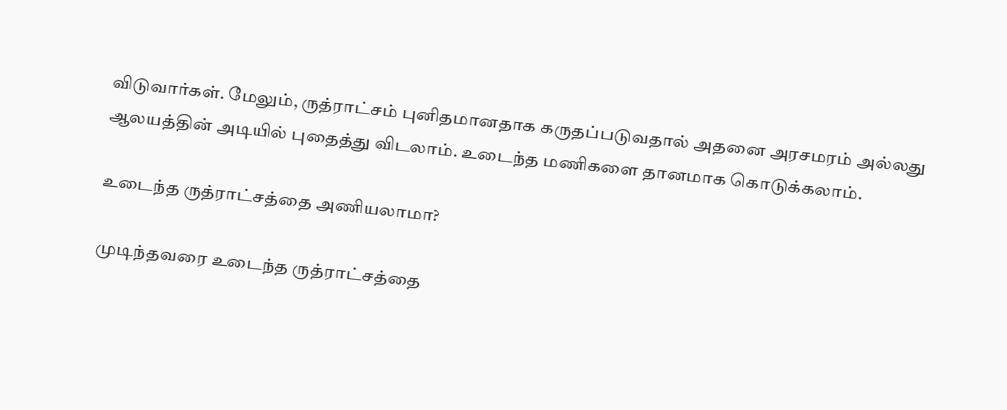விடுவார்கள். மேலும், ருத்ராட்சம் புனிதமானதாக கருதப்படுவதால் அதனை அரசமரம் அல்லது ஆலயத்தின் அடியில் புதைத்து விடலாம். உடைந்த மணிகளை தானமாக கொடுக்கலாம்.

உடைந்த ருத்ராட்சத்தை அணியலாமா?

முடிந்தவரை உடைந்த ருத்ராட்சத்தை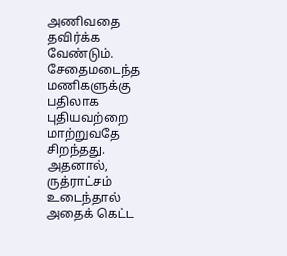அணிவதை தவிர்க்க வேண்டும். சேதைமடைந்த மணிகளுக்கு பதிலாக புதியவற்றை மாற்றுவதே சிறந்தது. அதனால், ருத்ராட்சம் உடைந்தால் அதைக் கெட்ட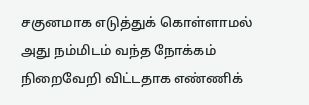சகுனமாக எடுத்துக் கொள்ளாமல் அது நம்மிடம் வந்த நோக்கம் நிறைவேறி விட்டதாக எண்ணிக்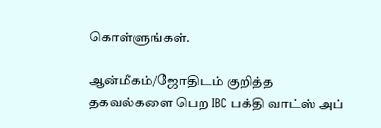கொள்ளுங்கள்.

ஆன்மீகம்/ஜோதிடம் குறித்த தகவல்களை பெற IBC பக்தி வாட்ஸ் அப்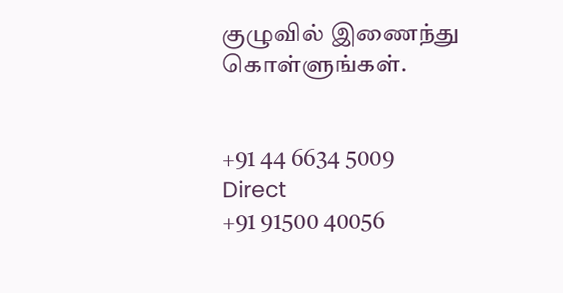குழுவில் இணைந்து கொள்ளுங்கள்.


+91 44 6634 5009
Direct
+91 91500 40056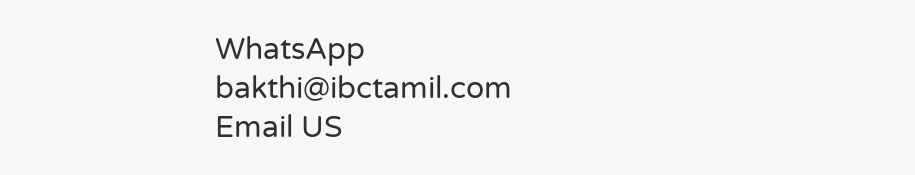WhatsApp
bakthi@ibctamil.com
Email US